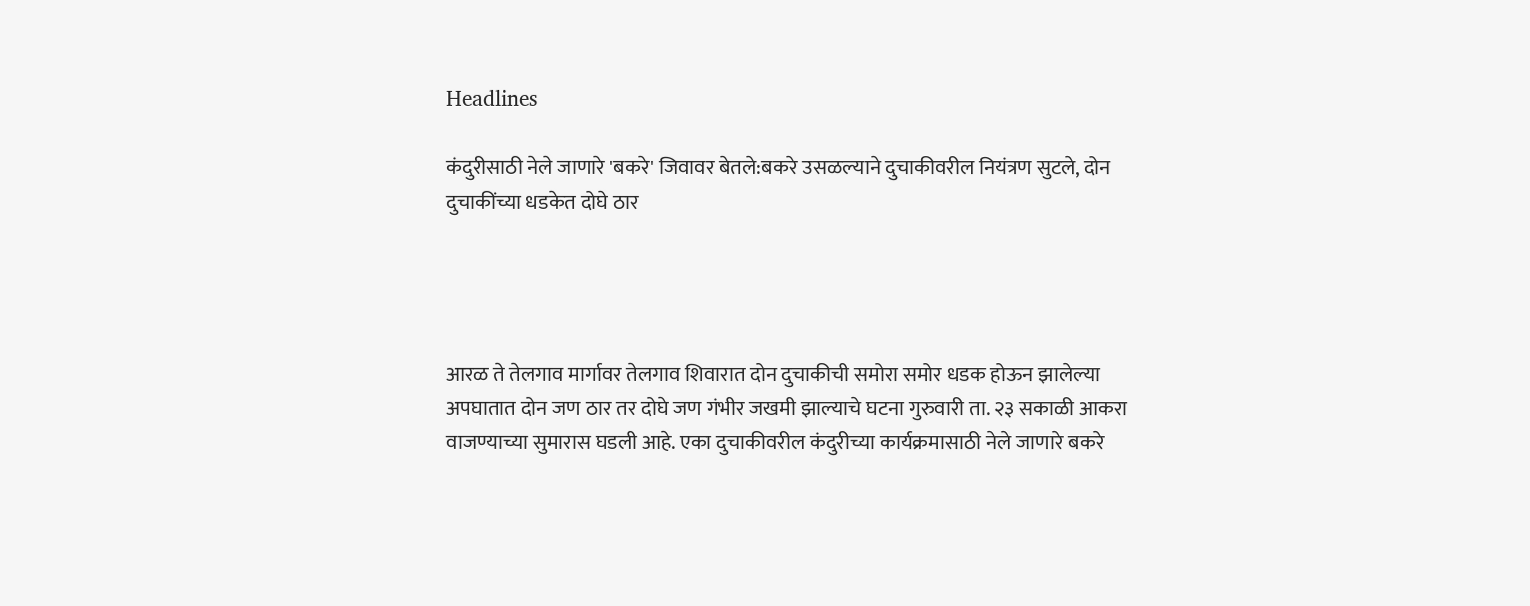Headlines

कंदुरीसाठी नेले जाणारे 'बकरे' जिवावर बेतले:बकरे उसळल्याने दुचाकीवरील नियंत्रण सुटले, दोन दुचाकींच्या धडकेत दोघे ठार




आरळ ते तेलगाव मार्गावर तेलगाव शिवारात दोन दुचाकीची समोरा समोर धडक होऊन झालेल्या अपघातात दोन जण ठार तर दोघे जण गंभीर जखमी झाल्याचे घटना गुरुवारी ता. २३ सकाळी आकरा वाजण्याच्या सुमारास घडली आहे. एका दुचाकीवरील कंदुरीच्या कार्यक्रमासाठी नेले जाणारे बकरे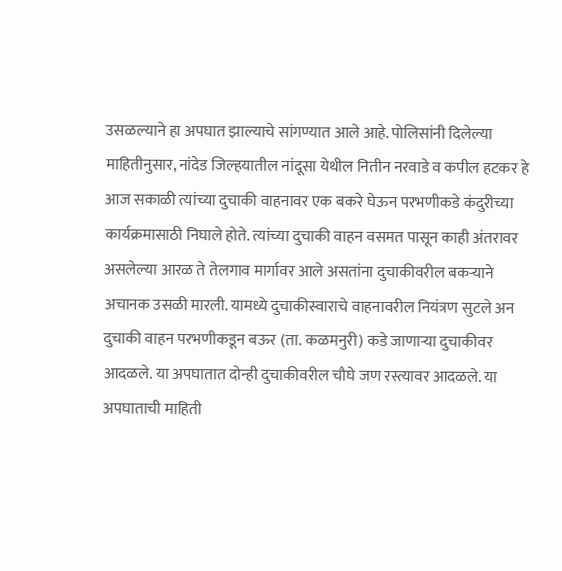उसळल्याने हा अपघात झाल्याचे सांगण्यात आले आहे. पोलिसांनी दिलेल्या माहितीनुसार, नांदेड जिल्हयातील नांदूसा येथील नितीन नरवाडे व कपील हटकर हे आज सकाळी त्यांच्या दुचाकी वाहनावर एक बकरे घेऊन परभणीकडे कंदुरीच्या कार्यक्रमासाठी निघाले होते. त्यांच्या दुचाकी वाहन वसमत पासून काही अंतरावर असलेल्या आरळ ते तेलगाव मार्गावर आले असतांना दुचाकीवरील बकऱ्याने अचानक उसळी मारली. यामध्ये दुचाकीस्वाराचे वाहनावरील नियंत्रण सुटले अन दुचाकी वाहन परभणीकडून बऊर (ता. कळमनुरी) कडे जाणाऱ्या दुचाकीवर आदळले. या अपघातात दोन्ही दुचाकीवरील चौघे जण रस्त्यावर आदळले. या अपघाताची माहिती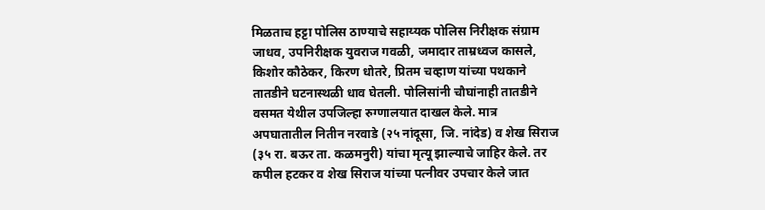मिळताच हट्टा पोलिस ठाण्याचे सहाय्यक पोलिस निरीक्षक संग्राम जाधव, उपनिरीक्षक युवराज गवळी, जमादार ताम्रध्वज कासले, किशोर कौठेकर, किरण धोतरे, प्रितम चव्हाण यांच्या पथकाने तातडीने घटनास्थळी धाव घेतली. पोलिसांनी चौघांनाही तातडीने वसमत येथील उपजिल्हा रुग्णालयात दाखल केले. मात्र अपघातातील नितीन नरवाडे (२५ नांदूसा, जि. नांदेड) व शेख सिराज (३५ रा. बऊर ता. कळमनुरी) यांचा मृत्यू झाल्याचे जाहिर केले. तर कपील हटकर व शेख सिराज यांच्या पत्नीवर उपचार केले जात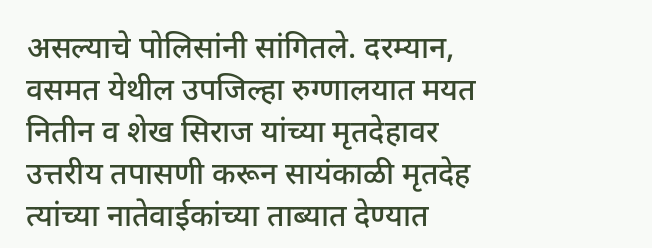असल्याचे पोलिसांनी सांगितले. दरम्यान, वसमत येथील उपजिल्हा रुग्णालयात मयत नितीन व शेख सिराज यांच्या मृतदेहावर उत्तरीय तपासणी करून सायंकाळी मृतदेह त्यांच्या नातेवाईकांच्या ताब्यात देण्यात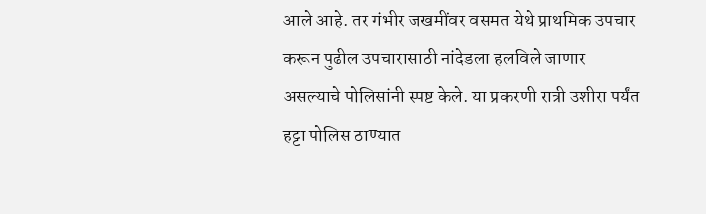आले आहे. तर गंभीर जखमींवर वसमत येथे प्राथमिक उपचार करून पुढील उपचारासाठी नांदेडला हलविले जाणार असल्याचे पोलिसांनी स्पष्ट केले. या प्रकरणी रात्री उशीरा पर्यंत हट्टा पोलिस ठाण्यात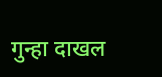गुन्हा दाखल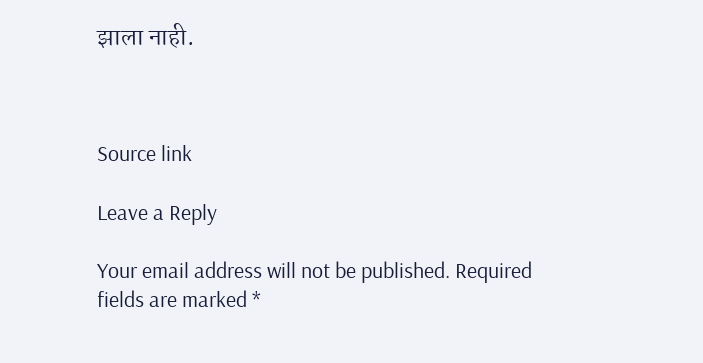झाला नाही.



Source link

Leave a Reply

Your email address will not be published. Required fields are marked *